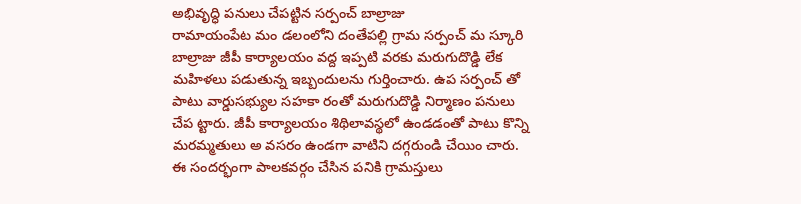అభివృద్ధి పనులు చేపట్టిన సర్పంచ్ బాల్రాజు
రామాయంపేట మం డలంలోని దంతేపల్లి గ్రామ సర్పంచ్ మ స్కూరి బాల్రాజు జీపీ కార్యాలయం వద్ద ఇప్పటి వరకు మరుగుదొడ్డి లేక మహిళలు పడుతున్న ఇబ్బందులను గుర్తించారు. ఉప సర్పంచ్ తో పాటు వార్డుసభ్యుల సహకా రంతో మరుగుదొడ్డి నిర్మాణం పనులు చేప ట్టారు. జీపీ కార్యాలయం శిథిలావస్థలో ఉండడంతో పాటు కొన్ని మరమ్మతులు అ వసరం ఉండగా వాటిని దగ్గరుండి చేయిం చారు. ఈ సందర్భంగా పాలకవర్గం చేసిన పనికి గ్రామస్తులు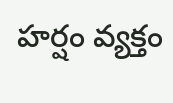హర్షం వ్యక్తం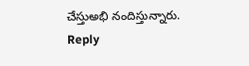చేస్తుఅభి నందిస్తున్నారు.
Reply